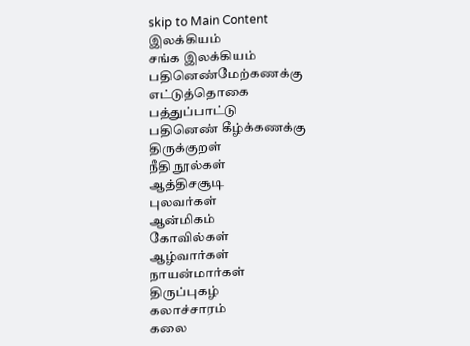skip to Main Content
இலக்கியம்
சங்க இலக்கியம்
பதினெண்மேற்கணக்கு
எட்டுத்தொகை
பத்துப்பாட்டு
பதினெண் கீழ்க்கணக்கு
திருக்குறள்
நீதி நூல்கள்
ஆத்திசசூடி
புலவர்கள்
ஆன்மிகம்
கோவில்கள்
ஆழ்வார்கள்
நாயன்மார்கள்
திருப்புகழ்
கலாச்சாரம்
கலை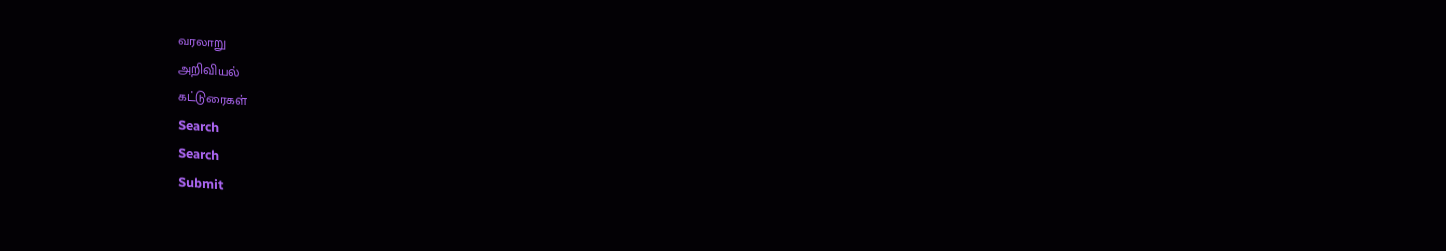வரலாறு
அறிவியல்
கட்டுரைகள்
Search
Search
Submit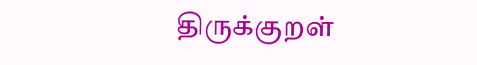திருக்குறள்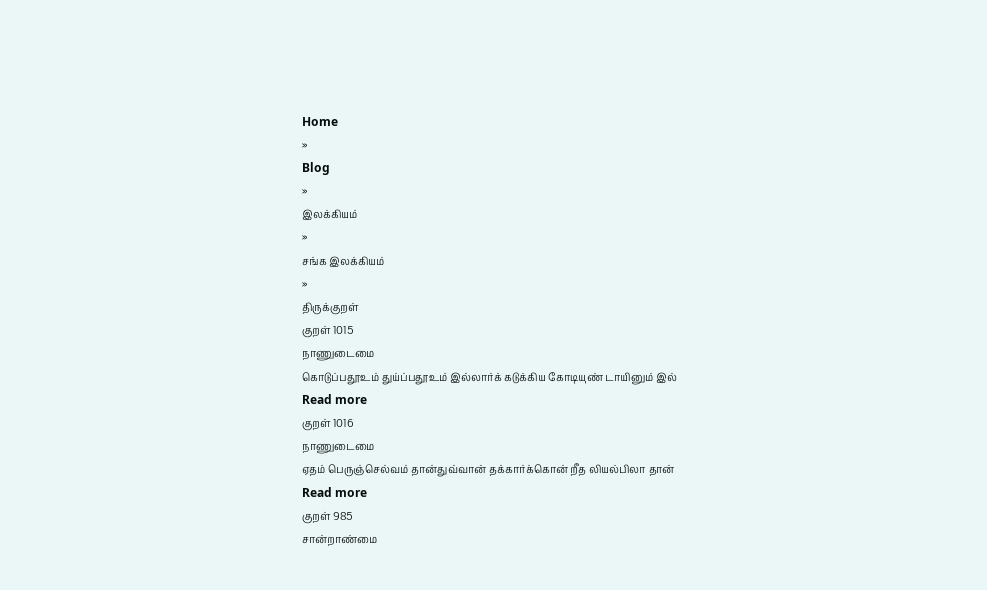Home
»
Blog
»
இலக்கியம்
»
சங்க இலக்கியம்
»
திருக்குறள்
குறள் 1015
நாணுடைமை
கொடுப்பதூஉம் துய்ப்பதூஉம் இல்லார்க் கடுக்கிய கோடியுண் டாயினும் இல்
Read more
குறள் 1016
நாணுடைமை
ஏதம் பெருஞ்செல்வம் தான்துவ்வான் தக்கார்க்கொன் றீத லியல்பிலா தான்
Read more
குறள் 985
சான்றாண்மை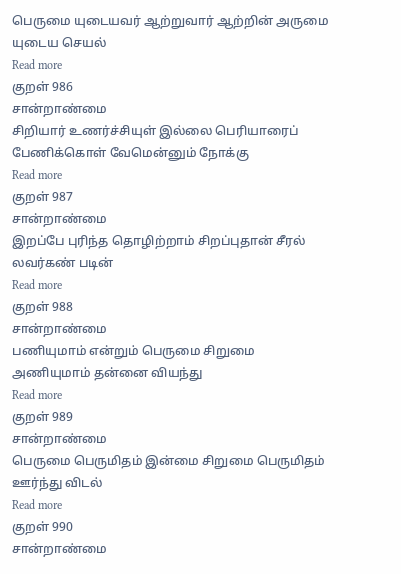பெருமை யுடையவர் ஆற்றுவார் ஆற்றின் அருமை யுடைய செயல்
Read more
குறள் 986
சான்றாண்மை
சிறியார் உணர்ச்சியுள் இல்லை பெரியாரைப் பேணிக்கொள் வேமென்னும் நோக்கு
Read more
குறள் 987
சான்றாண்மை
இறப்பே புரிந்த தொழிற்றாம் சிறப்புதான் சீரல் லவர்கண் படின்
Read more
குறள் 988
சான்றாண்மை
பணியுமாம் என்றும் பெருமை சிறுமை அணியுமாம் தன்னை வியந்து
Read more
குறள் 989
சான்றாண்மை
பெருமை பெருமிதம் இன்மை சிறுமை பெருமிதம் ஊர்ந்து விடல்
Read more
குறள் 990
சான்றாண்மை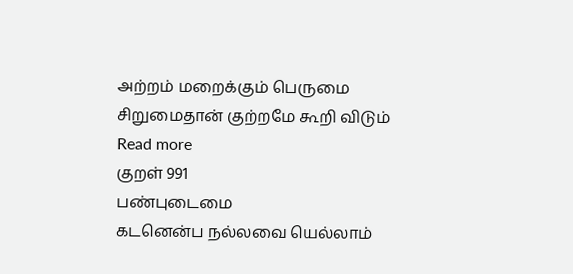அற்றம் மறைக்கும் பெருமை சிறுமைதான் குற்றமே கூறி விடும்
Read more
குறள் 991
பண்புடைமை
கடனென்ப நல்லவை யெல்லாம்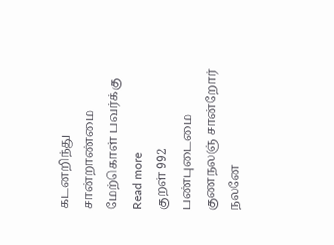கடனறிந்து சான்றாண்மை மேற்கொள் பவர்க்கு
Read more
குறள் 992
பண்புடைமை
குணநலஞ் சான்றோர் நலனே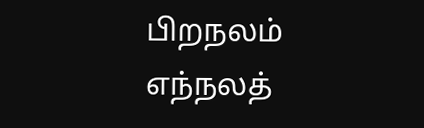பிறநலம் எந்நலத்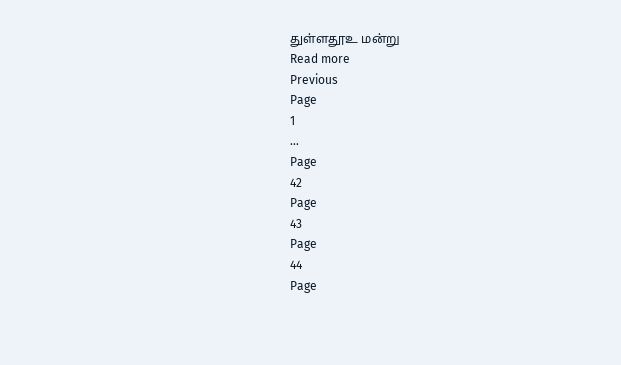துள்ளதூஉ மன்று
Read more
Previous
Page
1
…
Page
42
Page
43
Page
44
Page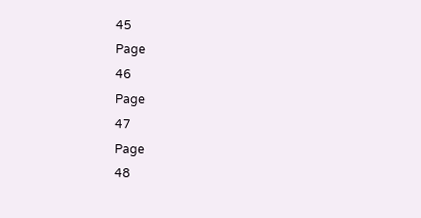45
Page
46
Page
47
Page
48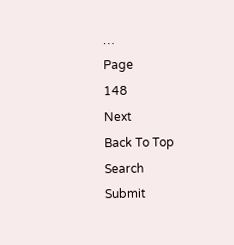…
Page
148
Next
Back To Top
Search
Submit